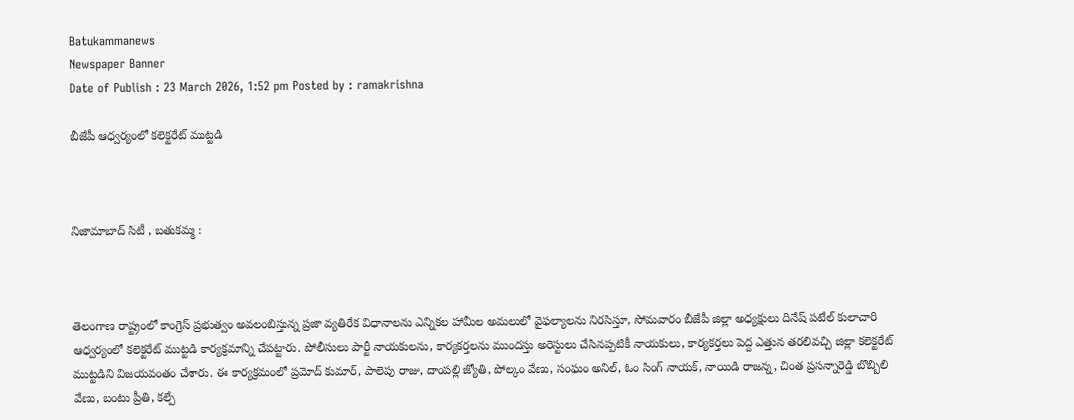Batukammanews
Newspaper Banner
Date of Publish : 23 March 2026, 1:52 pm Posted by : ramakrishna

బీజేపీ ఆధ్వర్యంలో కలెక్టరేట్ ముట్టడి



నిజామాబాద్ సిటీ , బతుకమ్మ :



తెలంగాణ రాష్ట్రంలో కాంగ్రెస్ ప్రభుత్వం అవలంబిస్తున్న ప్రజా వ్యతిరేక విధానాలను ఎన్నికల హామీల అమలులో వైఫల్యాలను నిరసిస్తూ, సోమవారం బీజేపీ జిల్లా అధ్యక్షులు దినేష్ పటేల్ కులాచారి ఆధ్వర్యంలో కలెక్టరేట్ ముట్టడి కార్యక్రమాన్ని చేపట్టారు. పోలీసులు పార్టీ నాయకులను, కార్యకర్తలను ముందస్తు అరెస్టులు చేసినప్పటికీ నాయకులు, కార్యకర్తలు పెద్ద ఎత్తున తరలివచ్చి జిల్లా కలెక్టరేట్ ముట్టడిని విజయవంతం చేశారు. ఈ కార్యక్రమంలో ప్రమోద్ కుమార్, పాలెపు రాజు, దాంపల్లి జ్యోతి, పోల్కం వేణు, సంఘం అనిల్, ఓం సింగ్ నాయక్, నాయిడి రాజన్న, చింత ప్రసన్నారెడ్డి బొబ్బిలి వేణు, బంటు ప్రీతి, కల్పే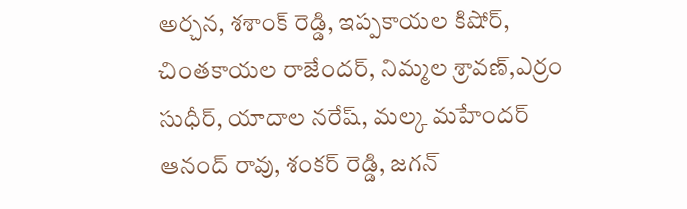అర్చన, శశాంక్ రెడ్డి, ఇప్పకాయల కిషోర్, చింతకాయల రాజేందర్, నిమ్మల శ్రావణ్,ఎర్రం సుధీర్, యాదాల నరేష్, మల్క మహేందర్ ఆనంద్ రావు, శంకర్ రెడ్డి, జగన్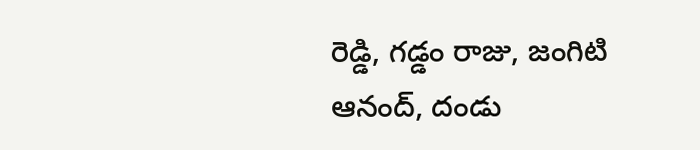రెడ్డి, గడ్డం రాజు, జంగిటి ఆనంద్, దండు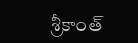శ్రీకాంత్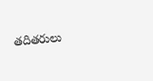తదితరులు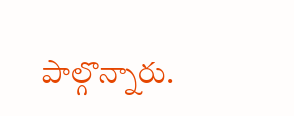పాల్గొన్నారు.